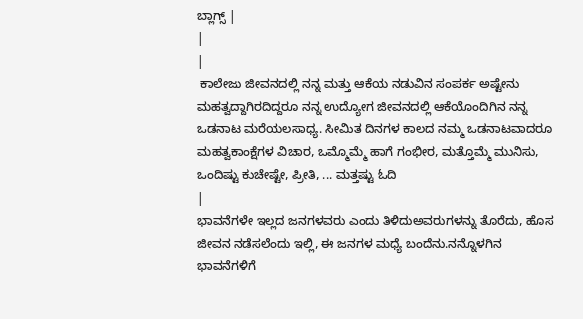ಬ್ಲಾಗ್ಸ್ |
|
|
 ಕಾಲೇಜು ಜೀವನದಲ್ಲಿ ನನ್ನ ಮತ್ತು ಆಕೆಯ ನಡುವಿನ ಸಂಪರ್ಕ ಅಷ್ಟೇನು ಮಹತ್ವದ್ದಾಗಿರದಿದ್ದರೂ ನನ್ನ ಉದ್ಯೋಗ ಜೀವನದಲ್ಲಿ ಆಕೆಯೊಂದಿಗಿನ ನನ್ನ ಒಡನಾಟ ಮರೆಯಲಸಾಧ್ಯ. ಸೀಮಿತ ದಿನಗಳ ಕಾಲದ ನಮ್ಮ ಒಡನಾಟವಾದರೂ ಮಹತ್ವಕಾಂಕ್ಷೆಗಳ ವಿಚಾರ, ಒಮ್ಮೊಮ್ಮೆ ಹಾಗೆ ಗಂಭೀರ, ಮತ್ತೊಮ್ಮೆ ಮುನಿಸು, ಒಂದಿಷ್ಟು ಕುಚೇಷ್ಟೇ, ಪ್ರೀತಿ, ... ಮತ್ತಷ್ಟು ಓದಿ
|
ಭಾವನೆಗಳೇ ಇಲ್ಲದ ಜನಗಳವರು ಎಂದು ತಿಳಿದುಅವರುಗಳನ್ನು ತೊರೆದು, ಹೊಸ ಜೀವನ ನಡೆಸಲೆಂದು ಇಲ್ಲಿ, ಈ ಜನಗಳ ಮಧ್ಯೆ ಬಂದೆನು.ನನ್ನೊಳಗಿನ ಭಾವನೆಗಳಿಗೆ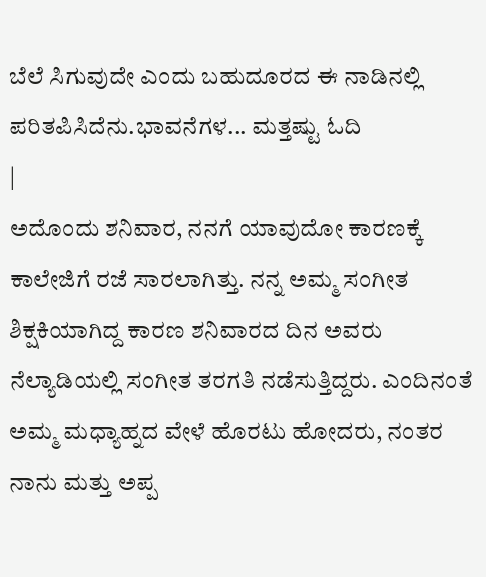ಬೆಲೆ ಸಿಗುವುದೇ ಎಂದು ಬಹುದೂರದ ಈ ನಾಡಿನಲ್ಲಿ ಪರಿತಪಿಸಿದೆನು.ಭಾವನೆಗಳ... ಮತ್ತಷ್ಟು ಓದಿ
|
ಅದೊಂದು ಶನಿವಾರ, ನನಗೆ ಯಾವುದೋ ಕಾರಣಕ್ಕೆ ಕಾಲೇಜಿಗೆ ರಜೆ ಸಾರಲಾಗಿತ್ತು. ನನ್ನ ಅಮ್ಮ ಸಂಗೀತ ಶಿಕ್ಷಕಿಯಾಗಿದ್ದ ಕಾರಣ ಶನಿವಾರದ ದಿನ ಅವರು ನೆಲ್ಯಾಡಿಯಲ್ಲಿ ಸಂಗೀತ ತರಗತಿ ನಡೆಸುತ್ತಿದ್ದರು. ಎಂದಿನಂತೆ ಅಮ್ಮ ಮಧ್ಯಾಹ್ನದ ವೇಳೆ ಹೊರಟು ಹೋದರು, ನಂತರ ನಾನು ಮತ್ತು ಅಪ್ಪ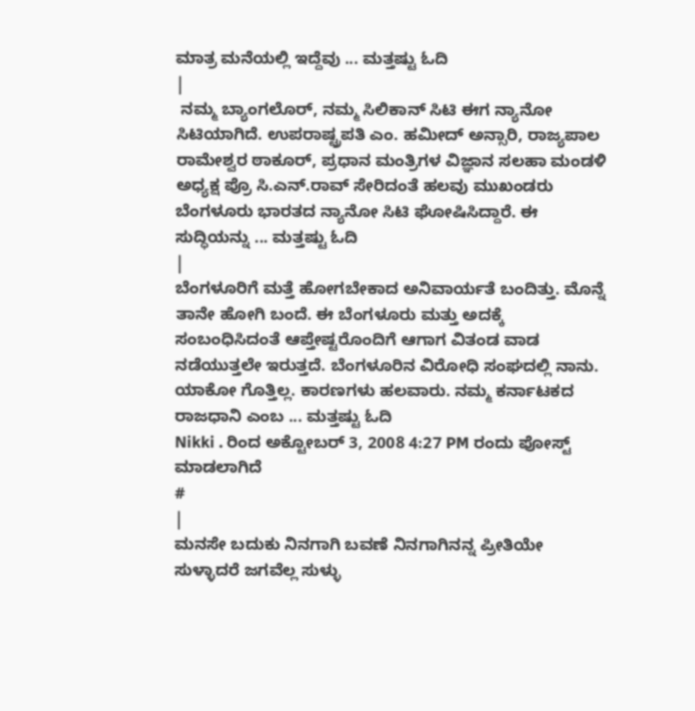ಮಾತ್ರ ಮನೆಯಲ್ಲಿ ಇದ್ದೆವು ... ಮತ್ತಷ್ಟು ಓದಿ
|
 ನಮ್ಮ ಬ್ಯಾಂಗಲೊರ್, ನಮ್ಮ ಸಿಲಿಕಾನ್ ಸಿಟಿ ಈಗ ನ್ಯಾನೋ ಸಿಟಿಯಾಗಿದೆ. ಉಪರಾಷ್ಟ್ರಪತಿ ಎಂ. ಹಮೀದ್ ಅನ್ಸಾರಿ, ರಾಜ್ಯಪಾಲ ರಾಮೇಶ್ವರ ಠಾಕೂರ್, ಪ್ರಧಾನ ಮಂತ್ರಿಗಳ ವಿಜ್ಞಾನ ಸಲಹಾ ಮಂಡಳಿ ಅಧ್ಯಕ್ಷ ಪ್ರೊ ಸಿ.ಎನ್.ರಾವ್ ಸೇರಿದಂತೆ ಹಲವು ಮುಖಂಡರು ಬೆಂಗಳೂರು ಭಾರತದ ನ್ಯಾನೋ ಸಿಟಿ ಘೋಷಿಸಿದ್ದಾರೆ. ಈ ಸುದ್ಧಿಯನ್ನು ... ಮತ್ತಷ್ಟು ಓದಿ
|
ಬೆಂಗಳೂರಿಗೆ ಮತ್ತೆ ಹೋಗಬೇಕಾದ ಅನಿವಾರ್ಯತೆ ಬಂದಿತ್ತು. ಮೊನ್ನೆ ತಾನೇ ಹೋಗಿ ಬಂದೆ. ಈ ಬೆಂಗಳೂರು ಮತ್ತು ಅದಕ್ಕೆ ಸಂಬಂಧಿಸಿದಂತೆ ಆಪ್ತೇಷ್ಟರೊಂದಿಗೆ ಆಗಾಗ ವಿತಂಡ ವಾಡ ನಡೆಯುತ್ತಲೇ ಇರುತ್ತದೆ. ಬೆಂಗಳೂರಿನ ವಿರೋಧಿ ಸಂಘದಲ್ಲಿ ನಾನು. ಯಾಕೋ ಗೊತ್ತಿಲ್ಲ. ಕಾರಣಗಳು ಹಲವಾರು. ನಮ್ಮ ಕರ್ನಾಟಕದ ರಾಜಧಾನಿ ಎಂಬ ... ಮತ್ತಷ್ಟು ಓದಿ
Nikki . ರಿಂದ ಅಕ್ಟೋಬರ್ 3, 2008 4:27 PM ರಂದು ಪೋಸ್ಟ್ ಮಾಡಲಾಗಿದೆ
#
|
ಮನಸೇ ಬದುಕು ನಿನಗಾಗಿ ಬವಣೆ ನಿನಗಾಗಿನನ್ನ ಪ್ರೀತಿಯೇ ಸುಳ್ಳಾದರೆ ಜಗವೆಲ್ಲ ಸುಳ್ಳು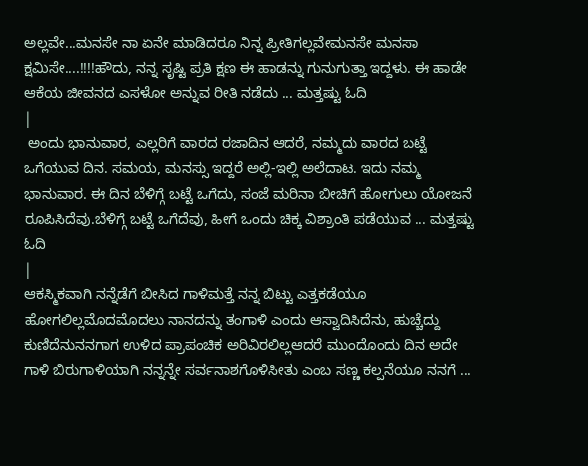ಅಲ್ಲವೇ...ಮನಸೇ ನಾ ಏನೇ ಮಾಡಿದರೂ ನಿನ್ನ ಪ್ರೀತಿಗಲ್ಲವೇಮನಸೇ ಮನಸಾ ಕ್ಷಮಿಸೇ....!!!!ಹೌದು, ನನ್ನ ಸೃಷ್ಟಿ ಪ್ರತಿ ಕ್ಷಣ ಈ ಹಾಡನ್ನು ಗುನುಗುತ್ತಾ ಇದ್ದಳು. ಈ ಹಾಡೇ ಆಕೆಯ ಜೀವನದ ಎಸಳೋ ಅನ್ನುವ ರೀತಿ ನಡೆದು ... ಮತ್ತಷ್ಟು ಓದಿ
|
 ಅಂದು ಭಾನುವಾರ, ಎಲ್ಲರಿಗೆ ವಾರದ ರಜಾದಿನ ಆದರೆ, ನಮ್ಮದು ವಾರದ ಬಟ್ಟೆ ಒಗೆಯುವ ದಿನ. ಸಮಯ, ಮನಸ್ಸು ಇದ್ದರೆ ಅಲ್ಲಿ-ಇಲ್ಲಿ ಅಲೆದಾಟ. ಇದು ನಮ್ಮ ಭಾನುವಾರ. ಈ ದಿನ ಬೆಳಿಗ್ಗೆ ಬಟ್ಟೆ ಒಗೆದು, ಸಂಜೆ ಮರಿನಾ ಬೀಚಿಗೆ ಹೋಗುಲು ಯೋಜನೆ ರೂಪಿಸಿದೆವು.ಬೆಳಿಗ್ಗೆ ಬಟ್ಟೆ ಒಗೆದೆವು, ಹೀಗೆ ಒಂದು ಚಿಕ್ಕ ವಿಶ್ರಾಂತಿ ಪಡೆಯುವ ... ಮತ್ತಷ್ಟು ಓದಿ
|
ಆಕಸ್ಮಿಕವಾಗಿ ನನ್ನೆಡೆಗೆ ಬೀಸಿದ ಗಾಳಿಮತ್ತೆ ನನ್ನ ಬಿಟ್ಟು ಎತ್ತಕಡೆಯೂ ಹೋಗಲಿಲ್ಲಮೊದಮೊದಲು ನಾನದನ್ನು ತಂಗಾಳಿ ಎಂದು ಆಸ್ವಾದಿಸಿದೆನು, ಹುಚ್ಚೆದ್ದು ಕುಣಿದೆನುನನಗಾಗ ಉಳಿದ ಪ್ರಾಪಂಚಿಕ ಅರಿವಿರಲಿಲ್ಲಆದರೆ ಮುಂದೊಂದು ದಿನ ಅದೇ ಗಾಳಿ ಬಿರುಗಾಳಿಯಾಗಿ ನನ್ನನ್ನೇ ಸರ್ವನಾಶಗೊಳಿಸೀತು ಎಂಬ ಸಣ್ಣ ಕಲ್ಪನೆಯೂ ನನಗೆ ...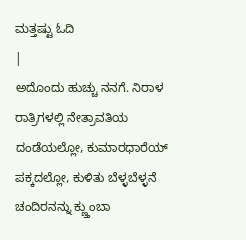ಮತ್ತಷ್ಟು ಓದಿ
|
ಅದೊಂದು ಹುಚ್ಚು ನನಗೆ. ನಿರಾಳ ರಾತ್ರಿಗಳಲ್ಲಿ ನೇತ್ರಾವತಿಯ ದಂಡೆಯಲ್ಲೋ, ಕುಮಾರಧಾರೆಯ್ ಪಕ್ಕದಲ್ಲೋ, ಕುಳಿತು ಬೆಳ್ಳಬೆಳ್ಳನೆ ಚಂದಿರನನ್ನು ಕ್ಣ್ತುಂಬಾ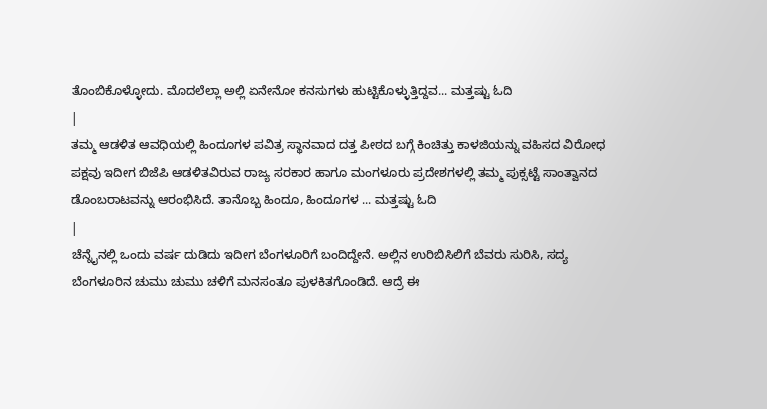ತೊಂಬಿಕೊಳ್ಳೋದು. ಮೊದಲೆಲ್ಲಾ ಅಲ್ಲಿ ಏನೇನೋ ಕನಸುಗಳು ಹುಟ್ಟಿಕೊಳ್ಳುತ್ತಿದ್ದವ... ಮತ್ತಷ್ಟು ಓದಿ
|
ತಮ್ಮ ಆಡಳಿತ ಆವಧಿಯಲ್ಲಿ ಹಿಂದೂಗಳ ಪವಿತ್ರ ಸ್ಥಾನವಾದ ದತ್ತ ಪೀಠದ ಬಗ್ಗೆ ಕಿಂಚಿತ್ತು ಕಾಳಜಿಯನ್ನು ವಹಿಸದ ವಿರೋಧ ಪಕ್ಷವು ಇದೀಗ ಬಿಜೆಪಿ ಆಡಳಿತವಿರುವ ರಾಜ್ಯ ಸರಕಾರ ಹಾಗೂ ಮಂಗಳೂರು ಪ್ರದೇಶಗಳಲ್ಲಿ ತಮ್ಮ ಪುಕ್ಸಟ್ಟೆ ಸಾಂತ್ವಾನದ ಡೊಂಬರಾಟವನ್ನು ಆರಂಭಿಸಿದೆ. ತಾನೊಬ್ಬ ಹಿಂದೂ, ಹಿಂದೂಗಳ ... ಮತ್ತಷ್ಟು ಓದಿ
|
ಚೆನ್ನೈನಲ್ಲಿ ಒಂದು ವರ್ಷ ದುಡಿದು ಇದೀಗ ಬೆಂಗಳೂರಿಗೆ ಬಂದಿದ್ದೇನೆ. ಅಲ್ಲಿನ ಉರಿಬಿಸಿಲಿಗೆ ಬೆವರು ಸುರಿಸಿ, ಸದ್ಯ ಬೆಂಗಳೂರಿನ ಚುಮು ಚುಮು ಚಳಿಗೆ ಮನಸಂತೂ ಪುಳಕಿತಗೊಂಡಿದೆ. ಆದ್ರೆ ಈ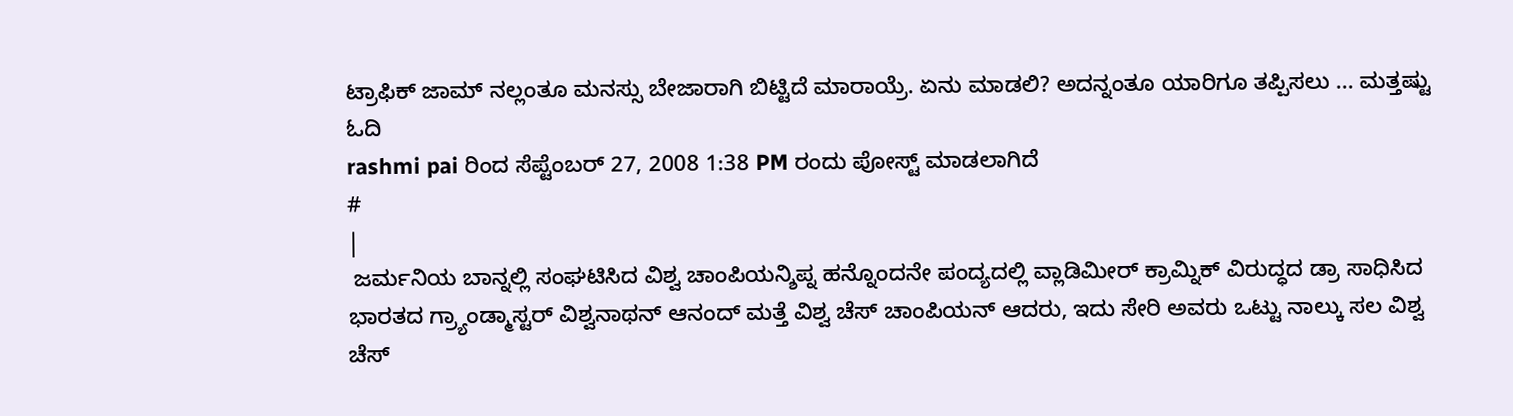ಟ್ರಾಫಿಕ್ ಜಾಮ್ ನಲ್ಲಂತೂ ಮನಸ್ಸು ಬೇಜಾರಾಗಿ ಬಿಟ್ಟಿದೆ ಮಾರಾಯ್ರೆ. ಏನು ಮಾಡಲಿ? ಅದನ್ನಂತೂ ಯಾರಿಗೂ ತಪ್ಪಿಸಲು ... ಮತ್ತಷ್ಟು ಓದಿ
rashmi pai ರಿಂದ ಸೆಪ್ಟೆಂಬರ್ 27, 2008 1:38 PM ರಂದು ಪೋಸ್ಟ್ ಮಾಡಲಾಗಿದೆ
#
|
 ಜರ್ಮನಿಯ ಬಾನ್ನಲ್ಲಿ ಸಂಘಟಿಸಿದ ವಿಶ್ವ ಚಾಂಪಿಯನ್ಶಿಪ್ನ ಹನ್ನೊಂದನೇ ಪಂದ್ಯದಲ್ಲಿ ವ್ಲಾಡಿಮೀರ್ ಕ್ರಾಮ್ನಿಕ್ ವಿರುದ್ಧದ ಡ್ರಾ ಸಾಧಿಸಿದ ಭಾರತದ ಗ್ರ್ಯಾಂಡ್ಮಾಸ್ಟರ್ ವಿಶ್ವನಾಥನ್ ಆನಂದ್ ಮತ್ತೆ ವಿಶ್ವ ಚೆಸ್ ಚಾಂಪಿಯನ್ ಆದರು, ಇದು ಸೇರಿ ಅವರು ಒಟ್ಟು ನಾಲ್ಕು ಸಲ ವಿಶ್ವ ಚೆಸ್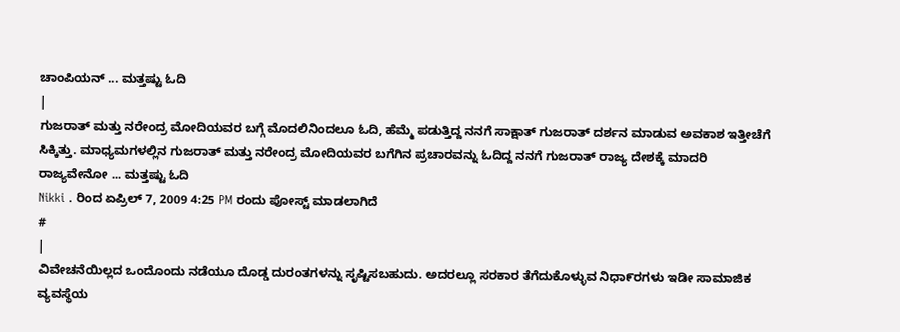ಚಾಂಪಿಯನ್ ... ಮತ್ತಷ್ಟು ಓದಿ
|
ಗುಜರಾತ್ ಮತ್ತು ನರೇಂದ್ರ ಮೋದಿಯವರ ಬಗ್ಗೆ ಮೊದಲಿನಿಂದಲೂ ಓದಿ, ಹೆಮ್ಮೆ ಪಡುತ್ತಿದ್ದ ನನಗೆ ಸಾಕ್ಷಾತ್ ಗುಜರಾತ್ ದರ್ಶನ ಮಾಡುವ ಅವಕಾಶ ಇತ್ತೀಚೆಗೆ ಸಿಕ್ಕಿತ್ತು. ಮಾಧ್ಯಮಗಳಲ್ಲಿನ ಗುಜರಾತ್ ಮತ್ತು ನರೇಂದ್ರ ಮೋದಿಯವರ ಬಗೆಗಿನ ಪ್ರಚಾರವನ್ನು ಓದಿದ್ದ ನನಗೆ ಗುಜರಾತ್ ರಾಜ್ಯ ದೇಶಕ್ಕೆ ಮಾದರಿ ರಾಜ್ಯವೇನೋ ... ಮತ್ತಷ್ಟು ಓದಿ
Nikki . ರಿಂದ ಏಪ್ರಿಲ್ 7, 2009 4:25 PM ರಂದು ಪೋಸ್ಟ್ ಮಾಡಲಾಗಿದೆ
#
|
ವಿವೇಚನೆಯಿಲ್ಲದ ಒಂದೊಂದು ನಡೆಯೂ ದೊಡ್ಡ ದುರಂತಗಳನ್ನು ಸೃಷ್ಟಿಸಬಹುದು. ಅದರಲ್ಲೂ ಸರಕಾರ ತೆಗೆದುಕೊಳ್ಳುವ ನಿಧಾ೯ರಗಳು ಇಡೀ ಸಾಮಾಜಿಕ ವ್ಯವಸ್ಥೆಯ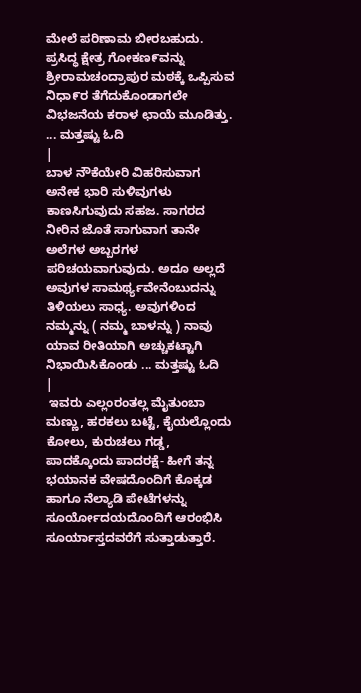ಮೇಲೆ ಪರಿಣಾಮ ಬೀರಬಹುದು. ಪ್ರಸಿದ್ಧ ಕ್ಷೇತ್ರ ಗೋಕಣ೯ವನ್ನು ಶ್ರೀರಾಮಚಂದ್ರಾಪುರ ಮಠಕ್ಕೆ ಒಪ್ಪಿಸುವ ನಿಧಾ೯ರ ತೆಗೆದುಕೊಂಡಾಗಲೇ ವಿಭಜನೆಯ ಕರಾಳ ಛಾಯೆ ಮೂಡಿತ್ತು. ... ಮತ್ತಷ್ಟು ಓದಿ
|
ಬಾಳ ನೌಕೆಯೇರಿ ವಿಹರಿಸುವಾಗ ಅನೇಕ ಭಾರಿ ಸುಳಿವುಗಳು ಕಾಣಸಿಗುವುದು ಸಹಜ. ಸಾಗರದ ನೀರಿನ ಜೊತೆ ಸಾಗುವಾಗ ತಾನೇ ಅಲೆಗಳ ಅಬ್ಬರಗಳ ಪರಿಚಯವಾಗುವುದು. ಅದೂ ಅಲ್ಲದೆ ಅವುಗಳ ಸಾಮರ್ಥ್ಯವೇನೆಂಬುದನ್ನು ತಿಳಿಯಲು ಸಾಧ್ಯ. ಅವುಗಳಿಂದ ನಮ್ಮನ್ನು ( ನಮ್ಮ ಬಾಳನ್ನು ) ನಾವು ಯಾವ ರೀತಿಯಾಗಿ ಅಚ್ಚುಕಟ್ಟಾಗಿ ನಿಭಾಯಿಸಿಕೊಂಡು ... ಮತ್ತಷ್ಟು ಓದಿ
|
 ಇವರು ಎಲ್ಲಂರಂತಲ್ಲ ಮೈತುಂಬಾ ಮಣ್ಣು, ಹರಕಲು ಬಟ್ಟೆ, ಕೈಯಲ್ಲೊಂದು ಕೋಲು, ಕುರುಚಲು ಗಡ್ಡ, ಪಾದಕ್ಕೊಂದು ಪಾದರಕ್ಷೆ- ಹೀಗೆ ತನ್ನ ಭಯಾನಕ ವೇಷದೊಂದಿಗೆ ಕೊಕ್ಕಡ ಹಾಗೂ ನೆಲ್ಯಾಡಿ ಪೇಟೆಗಳನ್ನು ಸೂರ್ಯೋದಯದೊಂದಿಗೆ ಆರಂಭಿಸಿ ಸೂರ್ಯಾಸ್ತದವರೆಗೆ ಸುತ್ತಾಡುತ್ತಾರೆ.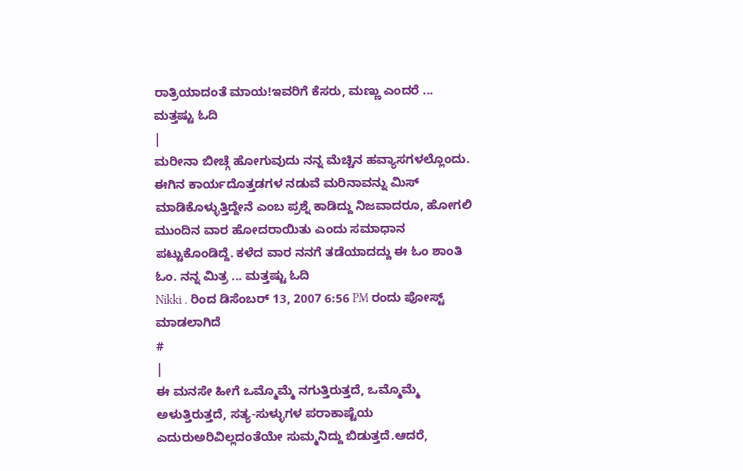ರಾತ್ರಿಯಾದಂತೆ ಮಾಯ!ಇವರಿಗೆ ಕೆಸರು, ಮಣ್ಣು ಎಂದರೆ ... ಮತ್ತಷ್ಟು ಓದಿ
|
ಮರೀನಾ ಬೀಚ್ಗೆ ಹೋಗುವುದು ನನ್ನ ಮೆಚ್ಚಿನ ಹವ್ಯಾಸಗಳಲ್ಲೊಂದು. ಈಗಿನ ಕಾರ್ಯದೊತ್ತಡಗಳ ನಡುವೆ ಮರಿನಾವನ್ನು ಮಿಸ್ ಮಾಡಿಕೊಳ್ಳುತ್ತಿದ್ದೇನೆ ಎಂಬ ಪ್ರಶ್ನೆ ಕಾಡಿದ್ದು ನಿಜವಾದರೂ, ಹೋಗಲಿ ಮುಂದಿನ ವಾರ ಹೋದರಾಯಿತು ಎಂದು ಸಮಾಧಾನ ಪಟ್ಟುಕೊಂಡಿದ್ದೆ. ಕಳೆದ ವಾರ ನನಗೆ ತಡೆಯಾದದ್ದು ಈ ಓಂ ಶಾಂತಿ ಓಂ. ನನ್ನ ಮಿತ್ರ ... ಮತ್ತಷ್ಟು ಓದಿ
Nikki . ರಿಂದ ಡಿಸೆಂಬರ್ 13, 2007 6:56 PM ರಂದು ಪೋಸ್ಟ್ ಮಾಡಲಾಗಿದೆ
#
|
ಈ ಮನಸೇ ಹೀಗೆ ಒಮ್ಮೊಮ್ಮೆ ನಗುತ್ತಿರುತ್ತದೆ, ಒಮ್ಮೊಮ್ಮೆ ಅಳುತ್ತಿರುತ್ತದೆ, ಸತ್ಯ-ಸುಳ್ಳುಗಳ ಪರಾಕಾಷ್ಟೆಯ ಎದುರುಅರಿವಿಲ್ಲದಂತೆಯೇ ಸುಮ್ಮನಿದ್ದು ಬಿಡುತ್ತದೆ.ಆದರೆ,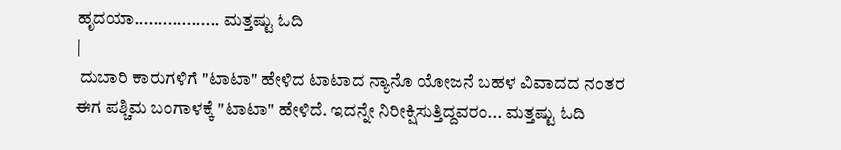ಹೃದಯಾ.................. ಮತ್ತಷ್ಟು ಓದಿ
|
 ದುಬಾರಿ ಕಾರುಗಳಿಗೆ "ಟಾಟಾ" ಹೇಳಿದ ಟಾಟಾದ ನ್ಯಾನೊ ಯೋಜನೆ ಬಹಳ ವಿವಾದದ ನಂತರ ಈಗ ಪಶ್ಚಿಮ ಬಂಗಾಳಕ್ಕೆ "ಟಾಟಾ" ಹೇಳಿದೆ. ಇದನ್ನೇ ನಿರೀಕ್ಷಿಸುತ್ತಿದ್ದವರಂ... ಮತ್ತಷ್ಟು ಓದಿ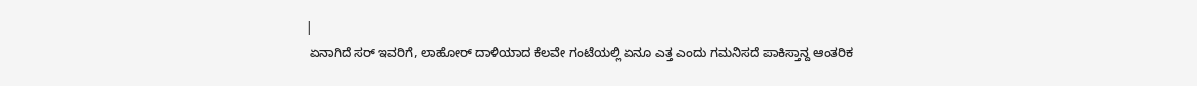|
 ಏನಾಗಿದೆ ಸರ್ ಇವರಿಗೆ, ಲಾಹೋರ್ ದಾಳಿಯಾದ ಕೆಲವೇ ಗಂಟೆಯಲ್ಲಿ ಏನೂ ಎತ್ತ ಎಂದು ಗಮನಿಸದೆ ಪಾಕಿಸ್ತಾನ್ದ ಆಂತರಿಕ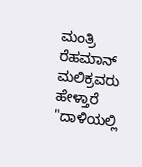ಮಂತ್ರಿ ರೆಹಮಾನ್ ಮಲಿಕ್ರವರು ಹೇಳ್ತಾರೆ "ದಾಳಿಯಲ್ಲಿ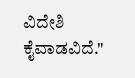ವಿದೇಶಿ ಕೈವಾಡವಿದೆ."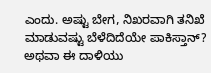ಎಂದು. ಅಷ್ಟು ಬೇಗ, ನಿಖರವಾಗಿ ತನಿಖೆ ಮಾಡುವಷ್ಟು ಬೆಳೆದಿದೆಯೇ ಪಾಕಿಸ್ತಾನ್? ಅಥವಾ ಈ ದಾಳಿಯು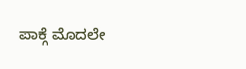ಪಾಕ್ಗೆ ಮೊದಲೇ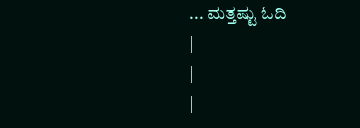... ಮತ್ತಷ್ಟು ಓದಿ
|
|
|